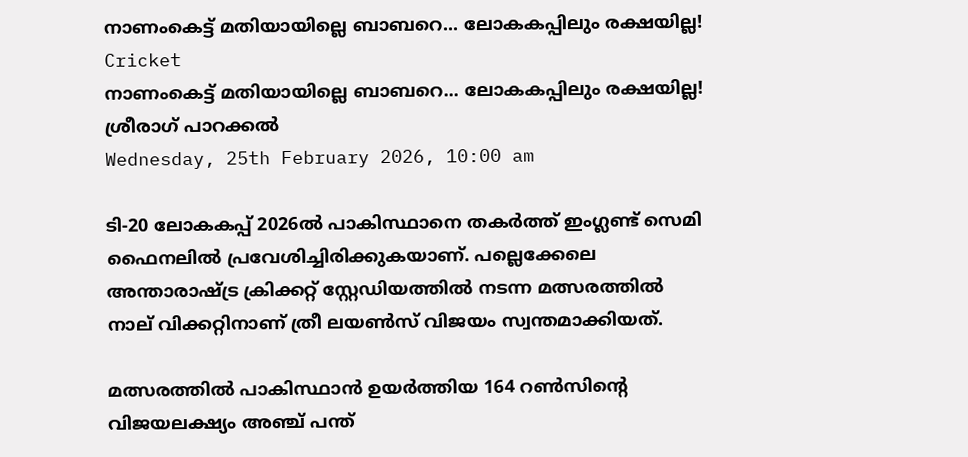നാണംകെട്ട് മതിയായില്ലെ ബാബറെ... ലോകകപ്പിലും രക്ഷയില്ല!
Cricket
നാണംകെട്ട് മതിയായില്ലെ ബാബറെ... ലോകകപ്പിലും രക്ഷയില്ല!
ശ്രീരാഗ് പാറക്കല്‍
Wednesday, 25th February 2026, 10:00 am

ടി-20 ലോകകപ്പ് 2026ല്‍ പാകിസ്ഥാനെ തകര്‍ത്ത് ഇംഗ്ലണ്ട് സെമി ഫൈനലില്‍ പ്രവേശിച്ചിരിക്കുകയാണ്. പല്ലെക്കേലെ അന്താരാഷ്ട്ര ക്രിക്കറ്റ് സ്റ്റേഡിയത്തില്‍ നടന്ന മത്സരത്തില്‍ നാല് വിക്കറ്റിനാണ് ത്രീ ലയണ്‍സ് വിജയം സ്വന്തമാക്കിയത്.

മത്സരത്തില്‍ പാകിസ്ഥാന്‍ ഉയര്‍ത്തിയ 164 റണ്‍സിന്റെ വിജയലക്ഷ്യം അഞ്ച് പന്ത്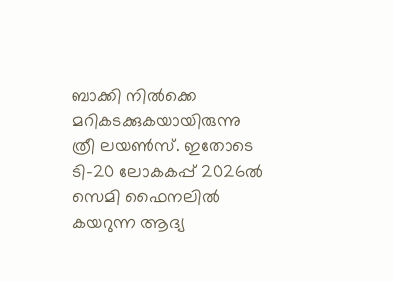ബാക്കി നില്‍ക്കെ മറികടക്കുകയായിരുന്നു ത്രീ ലയണ്‍സ്. ഇതോടെ ടി-20 ലോകകപ്പ് 2026ല്‍ സെമി ഫൈനലില്‍ കയറുന്ന ആദ്യ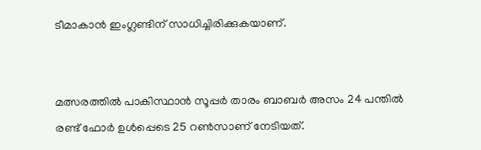ടീമാകാന്‍ ഇംഗ്ലണ്ടിന് സാധിച്ചിരിക്കുകയാണ്.


മത്സരത്തില്‍ പാകിസ്ഥാന്‍ സൂപ്പര്‍ താരം ബാബര്‍ അസം 24 പന്തില്‍ രണ്ട് ഫോര്‍ ഉള്‍പ്പെടെ 25 റണ്‍സാണ് നേടിയത്.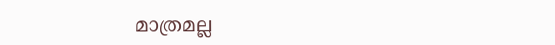മാത്രമല്ല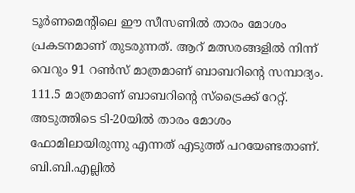ടൂര്‍ണമെന്റിലെ ഈ സീസണില്‍ താരം മോശം പ്രകടനമാണ് തുടരുന്നത്. ആറ് മത്സരങ്ങളില്‍ നിന്ന് വെറും 91 റണ്‍സ് മാത്രമാണ് ബാബറിന്റെ സമ്പാദ്യം. 111.5 മാത്രമാണ് ബാബറിന്റെ സ്‌ട്രൈക്ക് റേറ്റ്. അടുത്തിടെ ടി-20യില്‍ താരം മോശം ഫോമിലായിരുന്നു എന്നത് എടുത്ത് പറയേണ്ടതാണ്. ബി.ബി.എല്ലില്‍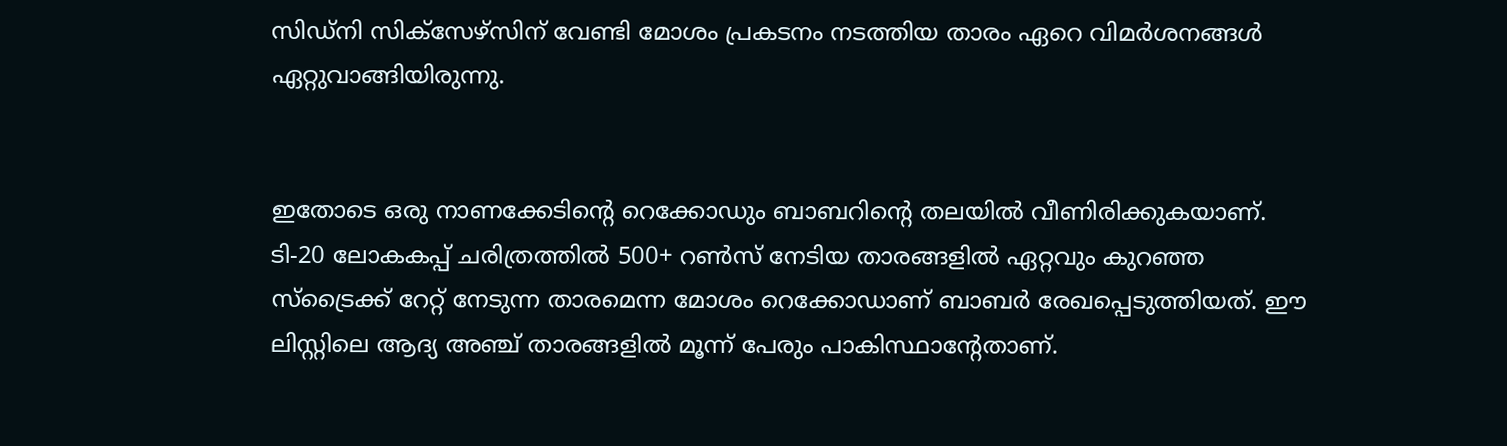സിഡ്‌നി സിക്‌സേഴ്‌സിന് വേണ്ടി മോശം പ്രകടനം നടത്തിയ താരം ഏറെ വിമര്‍ശനങ്ങള്‍ ഏറ്റുവാങ്ങിയിരുന്നു.


ഇതോടെ ഒരു നാണക്കേടിന്റെ റെക്കോഡും ബാബറിന്റെ തലയില്‍ വീണിരിക്കുകയാണ്. ടി-20 ലോകകപ്പ് ചരിത്രത്തില്‍ 500+ റണ്‍സ് നേടിയ താരങ്ങളില്‍ ഏറ്റവും കുറഞ്ഞ സ്‌ട്രൈക്ക് റേറ്റ് നേടുന്ന താരമെന്ന മോശം റെക്കോഡാണ് ബാബര്‍ രേഖപ്പെടുത്തിയത്. ഈ ലിസ്റ്റിലെ ആദ്യ അഞ്ച് താരങ്ങളില്‍ മൂന്ന് പേരും പാകിസ്ഥാന്റേതാണ്.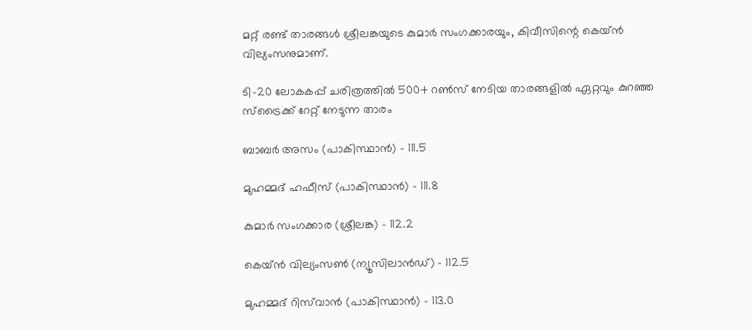മറ്റ് രണ്ട് താരങ്ങള്‍ ശ്രീലങ്കയുടെ കുമാര്‍ സംഗക്കാരയും, കിവീസിന്റെ കെയ്ന്‍ വില്യംസനുമാണ്.

ടി-20 ലോകകപ്പ് ചരിത്രത്തില്‍ 500+ റണ്‍സ് നേടിയ താരങ്ങളില്‍ ഏറ്റവും കുറഞ്ഞ സ്ട്രൈക്ക് റേറ്റ് നേടുന്ന താരം

ബാബര്‍ അസം (പാകിസ്ഥാന്‍) – 111.5

മുഹമ്മദ് ഹഫീസ് (പാകിസ്ഥാന്‍) – 111.8

കുമാര്‍ സംഗക്കാര (ശ്രീലങ്ക) – 112.2

കെയ്ന്‍ വില്യംസണ്‍ (ന്യൂസിലാന്‍ഡ്) – 112.5

മുഹമ്മദ് റിസ്‌വാന്‍ (പാകിസ്ഥാന്‍) – 113.0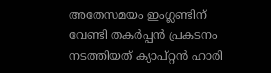അതേസമയം ഇംഗ്ലണ്ടിന് വേണ്ടി തകര്‍പ്പന്‍ പ്രകടനം നടത്തിയത് ക്യാപ്റ്റന്‍ ഹാരി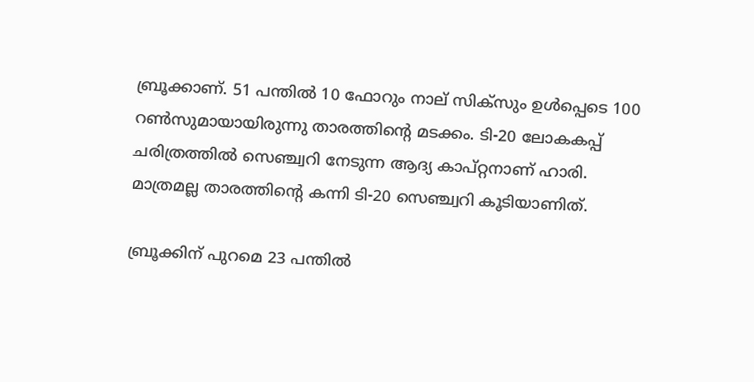ബ്രൂക്കാണ്. 51 പന്തില്‍ 10 ഫോറും നാല് സിക്‌സും ഉള്‍പ്പെടെ 100 റണ്‍സുമായായിരുന്നു താരത്തിന്റെ മടക്കം. ടി-20 ലോകകപ്പ് ചരിത്രത്തില്‍ സെഞ്ച്വറി നേടുന്ന ആദ്യ കാപ്റ്റനാണ് ഹാരി. മാത്രമല്ല താരത്തിന്റെ കന്നി ടി-20 സെഞ്ച്വറി കൂടിയാണിത്.

ബ്രൂക്കിന് പുറമെ 23 പന്തില്‍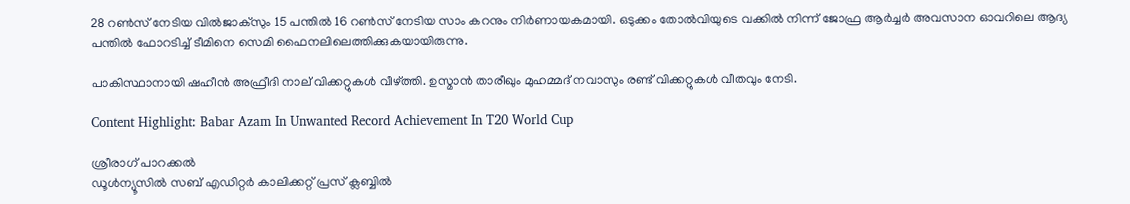28 റണ്‍സ് നേടിയ വില്‍ജാക്‌സും 15 പന്തില്‍ 16 റണ്‍സ് നേടിയ സാം കറനും നിര്‍ണായകമായി. ഒടുക്കം തോല്‍വിയുടെ വക്കില്‍ നിന്ന് ജോഫ്ര ആര്‍ച്ചര്‍ അവസാന ഓവറിലെ ആദ്യ പന്തില്‍ ഫോറടിച്ച് ടീമിനെ സെമി ഫൈനലിലെത്തിക്കുകയായിരുന്നു.

പാകിസ്ഥാനായി ഷഹീന്‍ അഫ്രീദി നാല് വിക്കറ്റുകള്‍ വീഴ്ത്തി. ഉസ്മാന്‍ താരീഖും മുഹമ്മദ് നവാസും രണ്ട് വിക്കറ്റുകള്‍ വീതവും നേടി.

Content Highlight: Babar Azam In Unwanted Record Achievement In T20 World Cup

ശ്രീരാഗ് പാറക്കല്‍
ഡൂള്‍ന്യൂസില്‍ സബ് എഡിറ്റര്‍ കാലിക്കറ്റ് പ്രസ് ക്ലബ്ബില്‍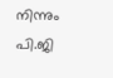നിന്നും പി.ജി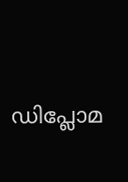ഡിപ്ലോമ